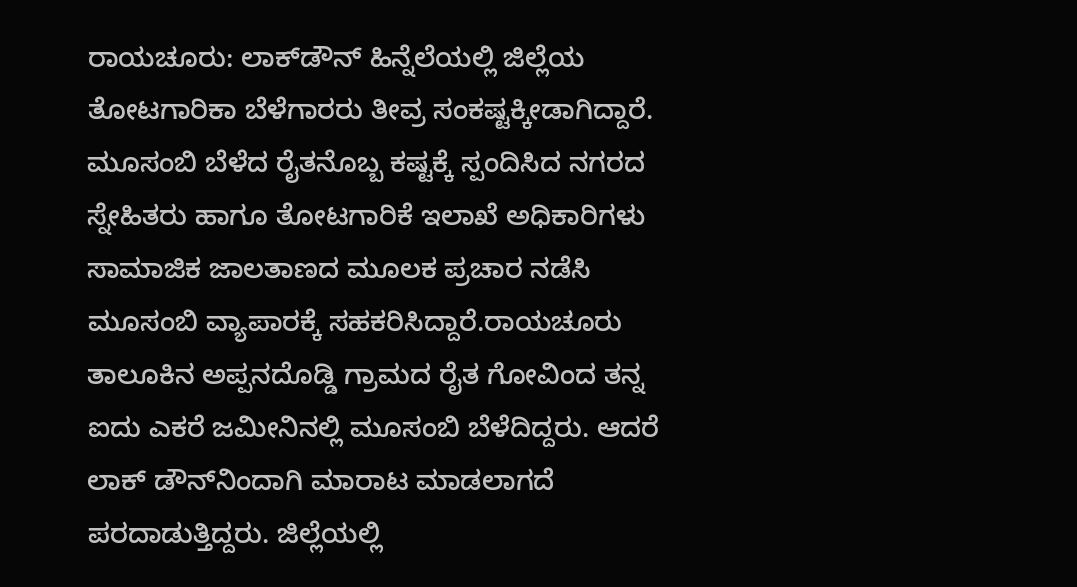ರಾಯಚೂರು: ಲಾಕ್‍ಡೌನ್ ಹಿನ್ನೆಲೆಯಲ್ಲಿ ಜಿಲ್ಲೆಯ ತೋಟಗಾರಿಕಾ ಬೆಳೆಗಾರರು ತೀವ್ರ ಸಂಕಷ್ಟಕ್ಕೀಡಾಗಿದ್ದಾರೆ. ಮೂಸಂಬಿ ಬೆಳೆದ ರೈತನೊಬ್ಬ ಕಷ್ಟಕ್ಕೆ ಸ್ಪಂದಿಸಿದ ನಗರದ ಸ್ನೇಹಿತರು ಹಾಗೂ ತೋಟಗಾರಿಕೆ ಇಲಾಖೆ ಅಧಿಕಾರಿಗಳು ಸಾಮಾಜಿಕ ಜಾಲತಾಣದ ಮೂಲಕ ಪ್ರಚಾರ ನಡೆಸಿ ಮೂಸಂಬಿ ವ್ಯಾಪಾರಕ್ಕೆ ಸಹಕರಿಸಿದ್ದಾರೆ.ರಾಯಚೂರು ತಾಲೂಕಿನ ಅಪ್ಪನದೊಡ್ಡಿ ಗ್ರಾಮದ ರೈತ ಗೋವಿಂದ ತನ್ನ ಐದು ಎಕರೆ ಜಮೀನಿನಲ್ಲಿ ಮೂಸಂಬಿ ಬೆಳೆದಿದ್ದರು. ಆದರೆ ಲಾಕ್ ಡೌನ್‍ನಿಂದಾಗಿ ಮಾರಾಟ ಮಾಡಲಾಗದೆ ಪರದಾಡುತ್ತಿದ್ದರು. ಜಿಲ್ಲೆಯಲ್ಲಿ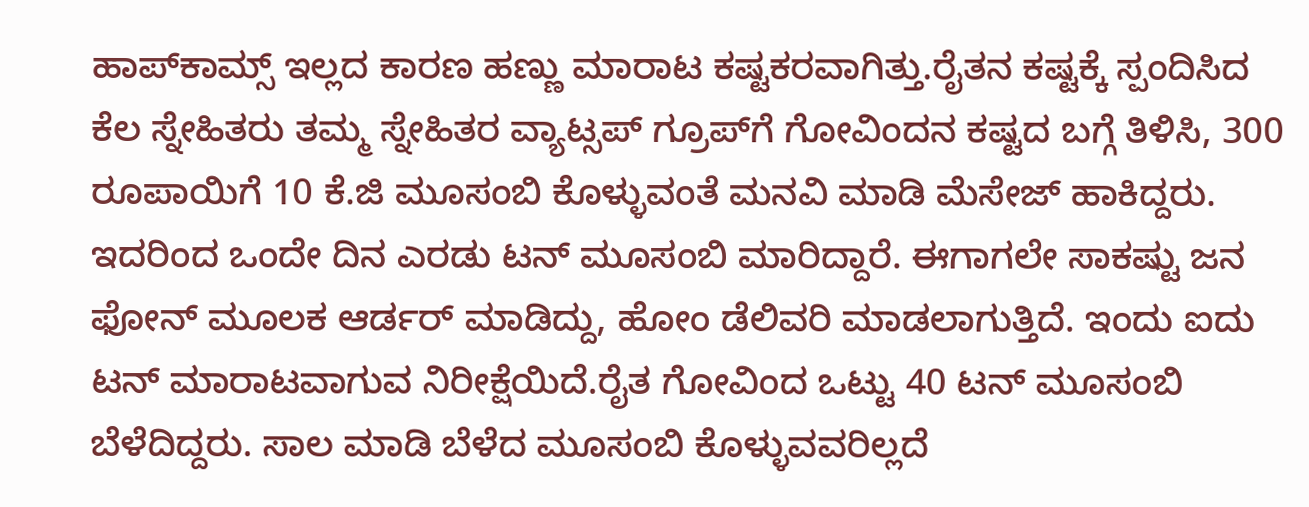ಹಾಪ್‍ಕಾಮ್ಸ್ ಇಲ್ಲದ ಕಾರಣ ಹಣ್ಣು ಮಾರಾಟ ಕಷ್ಟಕರವಾಗಿತ್ತು.ರೈತನ ಕಷ್ಟಕ್ಕೆ ಸ್ಪಂದಿಸಿದ ಕೆಲ ಸ್ನೇಹಿತರು ತಮ್ಮ ಸ್ನೇಹಿತರ ವ್ಯಾಟ್ಸಪ್ ಗ್ರೂಪ್‍ಗೆ ಗೋವಿಂದನ ಕಷ್ಟದ ಬಗ್ಗೆ ತಿಳಿಸಿ, 300 ರೂಪಾಯಿಗೆ 10 ಕೆ.ಜಿ ಮೂಸಂಬಿ ಕೊಳ್ಳುವಂತೆ ಮನವಿ ಮಾಡಿ ಮೆಸೇಜ್ ಹಾಕಿದ್ದರು. ಇದರಿಂದ ಒಂದೇ ದಿನ ಎರಡು ಟನ್ ಮೂಸಂಬಿ ಮಾರಿದ್ದಾರೆ. ಈಗಾಗಲೇ ಸಾಕಷ್ಟು ಜನ ಫೋನ್ ಮೂಲಕ ಆರ್ಡರ್ ಮಾಡಿದ್ದು, ಹೋಂ ಡೆಲಿವರಿ ಮಾಡಲಾಗುತ್ತಿದೆ. ಇಂದು ಐದು ಟನ್ ಮಾರಾಟವಾಗುವ ನಿರೀಕ್ಷೆಯಿದೆ.ರೈತ ಗೋವಿಂದ ಒಟ್ಟು 40 ಟನ್ ಮೂಸಂಬಿ ಬೆಳೆದಿದ್ದರು. ಸಾಲ ಮಾಡಿ ಬೆಳೆದ ಮೂಸಂಬಿ ಕೊಳ್ಳುವವರಿಲ್ಲದೆ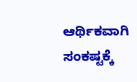ಆರ್ಥಿಕವಾಗಿ ಸಂಕಷ್ಟಕ್ಕೆ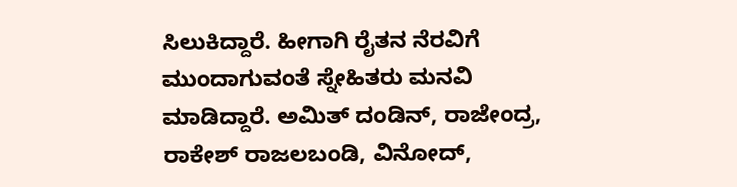ಸಿಲುಕಿದ್ದಾರೆ. ಹೀಗಾಗಿ ರೈತನ ನೆರವಿಗೆ ಮುಂದಾಗುವಂತೆ ಸ್ನೇಹಿತರು ಮನವಿ ಮಾಡಿದ್ದಾರೆ. ಅಮಿತ್ ದಂಡಿನ್, ರಾಜೇಂದ್ರ, ರಾಕೇಶ್ ರಾಜಲಬಂಡಿ, ವಿನೋದ್,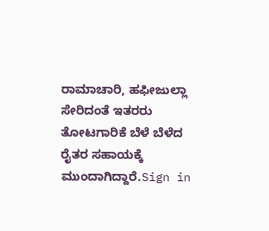ರಾಮಾಚಾರಿ, ಹಫೀಜುಲ್ಲಾ ಸೇರಿದಂತೆ ಇತರರು ತೋಟಗಾರಿಕೆ ಬೆಳೆ ಬೆಳೆದ ರೈತರ ಸಹಾಯಕ್ಕೆ ಮುಂದಾಗಿದ್ದಾರೆ.Sign in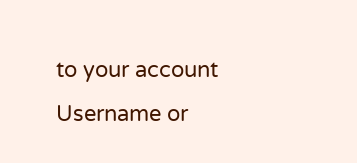to your account
Username or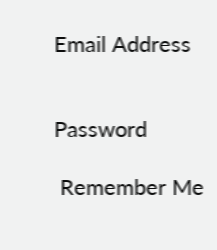Email Address


Password

 Remember Me